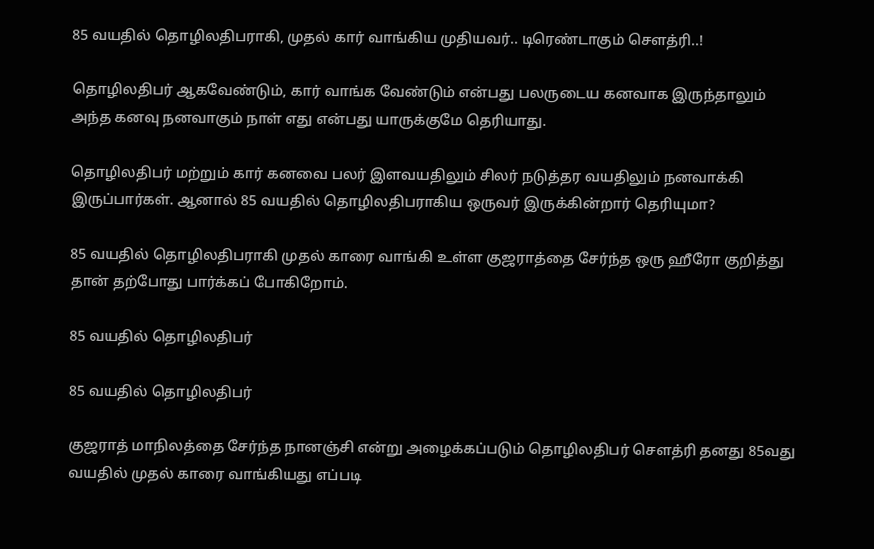85 வயதில் தொழிலதிபராகி, முதல் கார் வாங்கிய முதியவர்.. டிரெண்டாகும் செளத்ரி..!

தொழிலதிபர் ஆகவேண்டும், கார் வாங்க வேண்டும் என்பது பலருடைய கனவாக இருந்தாலும் அந்த கனவு நனவாகும் நாள் எது என்பது யாருக்குமே தெரியாது.

தொழிலதிபர் மற்றும் கார் கனவை பலர் இளவயதிலும் சிலர் நடுத்தர வயதிலும் நனவாக்கி இருப்பார்கள். ஆனால் 85 வயதில் தொழிலதிபராகிய ஒருவர் இருக்கின்றார் தெரியுமா?

85 வயதில் தொழிலதிபராகி முதல் காரை வாங்கி உள்ள குஜராத்தை சேர்ந்த ஒரு ஹீரோ குறித்து தான் தற்போது பார்க்கப் போகிறோம்.

85 வயதில் தொழிலதிபர்

85 வயதில் தொழிலதிபர்

குஜராத் மாநிலத்தை சேர்ந்த நானஞ்சி என்று அழைக்கப்படும் தொழிலதிபர் செளத்ரி தனது 85வது வயதில் முதல் காரை வாங்கியது எப்படி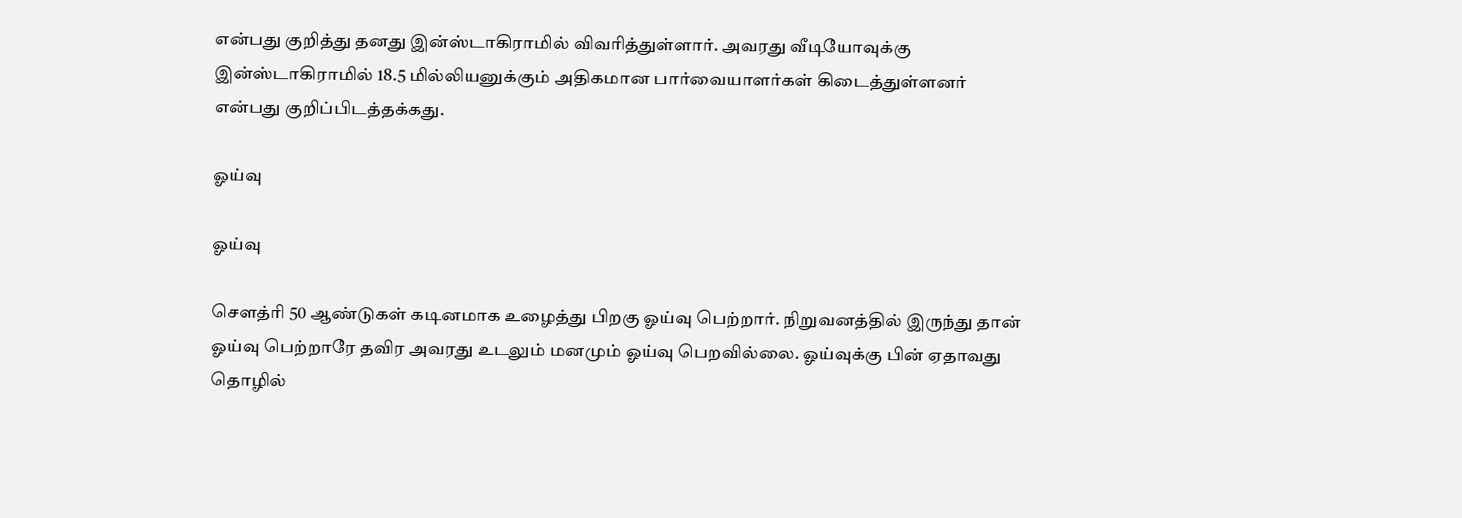என்பது குறித்து தனது இன்ஸ்டாகிராமில் விவரித்துள்ளார். அவரது வீடியோவுக்கு இன்ஸ்டாகிராமில் 18.5 மில்லியனுக்கும் அதிகமான பார்வையாளர்கள் கிடைத்துள்ளனர் என்பது குறிப்பிடத்தக்கது.

ஓய்வு

ஓய்வு

செளத்ரி 50 ஆண்டுகள் கடினமாக உழைத்து பிறகு ஓய்வு பெற்றார். நிறுவனத்தில் இருந்து தான் ஓய்வு பெற்றாரே தவிர அவரது உடலும் மனமும் ஓய்வு பெறவில்லை. ஓய்வுக்கு பின் ஏதாவது தொழில்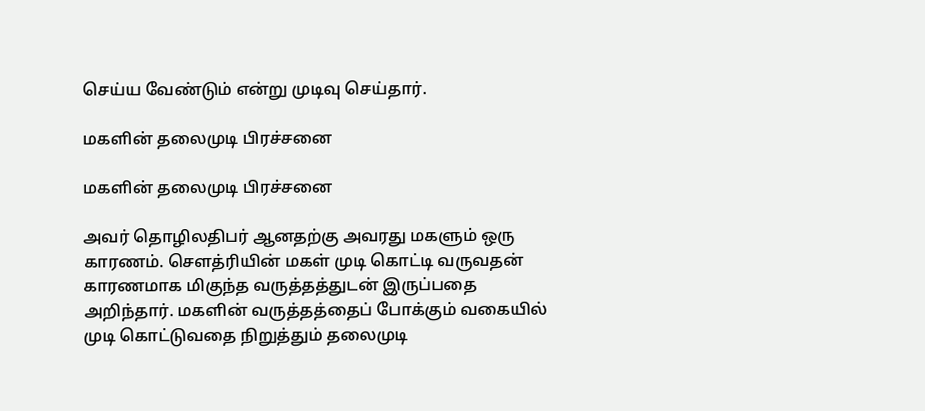செய்ய வேண்டும் என்று முடிவு செய்தார்.

மகளின் தலைமுடி பிரச்சனை

மகளின் தலைமுடி பிரச்சனை

அவர் தொழிலதிபர் ஆனதற்கு அவரது மகளும் ஒரு காரணம். செளத்ரியின் மகள் முடி கொட்டி வருவதன் காரணமாக மிகுந்த வருத்தத்துடன் இருப்பதை அறிந்தார். மகளின் வருத்தத்தைப் போக்கும் வகையில் முடி கொட்டுவதை நிறுத்தும் தலைமுடி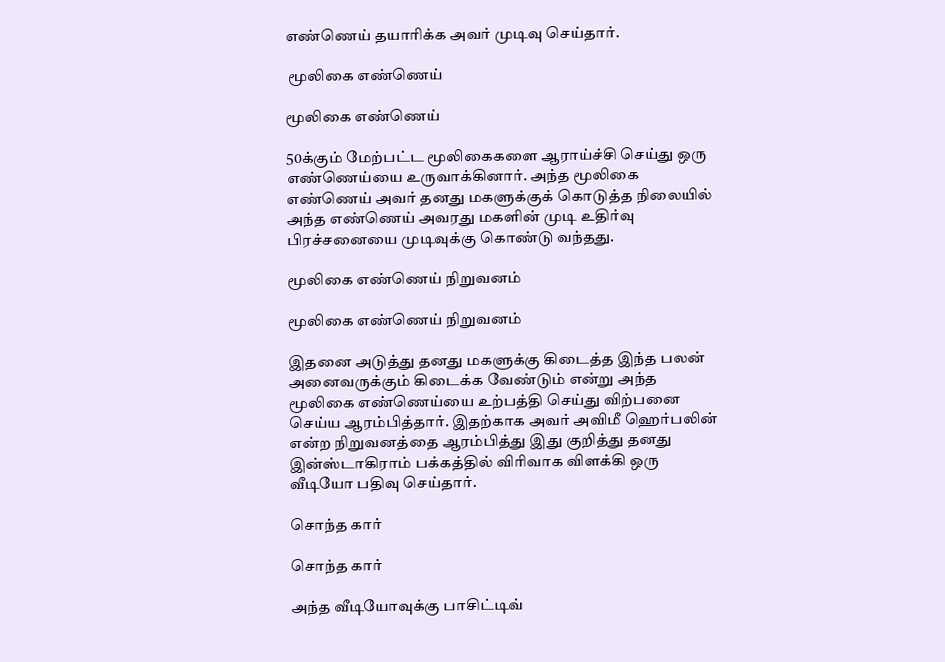எண்ணெய் தயாரிக்க அவர் முடிவு செய்தார்.

 மூலிகை எண்ணெய்

மூலிகை எண்ணெய்

50க்கும் மேற்பட்ட மூலிகைகளை ஆராய்ச்சி செய்து ஒரு எண்ணெய்யை உருவாக்கினார். அந்த மூலிகை எண்ணெய் அவர் தனது மகளுக்குக் கொடுத்த நிலையில் அந்த எண்ணெய் அவரது மகளின் முடி உதிர்வு பிரச்சனையை முடிவுக்கு கொண்டு வந்தது.

மூலிகை எண்ணெய் நிறுவனம்

மூலிகை எண்ணெய் நிறுவனம்

இதனை அடுத்து தனது மகளுக்கு கிடைத்த இந்த பலன் அனைவருக்கும் கிடைக்க வேண்டும் என்று அந்த மூலிகை எண்ணெய்யை உற்பத்தி செய்து விற்பனை செய்ய ஆரம்பித்தார். இதற்காக அவர் அவிமீ ஹெர்பலின் என்ற நிறுவனத்தை ஆரம்பித்து இது குறித்து தனது இன்ஸ்டாகிராம் பக்கத்தில் விரிவாக விளக்கி ஒரு வீடியோ பதிவு செய்தார்.

சொந்த கார்

சொந்த கார்

அந்த வீடியோவுக்கு பாசிட்டிவ்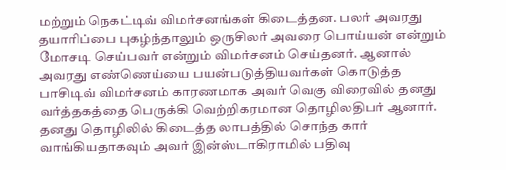மற்றும் நெகட்டிவ் விமர்சனங்கள் கிடைத்தன. பலர் அவரது தயாரிப்பை புகழ்ந்தாலும் ஒருசிலர் அவரை பொய்யன் என்றும் மோசடி செய்பவர் என்றும் விமர்சனம் செய்தனர். ஆனால் அவரது எண்ணெய்யை பயன்படுத்தியவர்கள் கொடுத்த பாசிடிவ் விமர்சனம் காரணமாக அவர் வெகு விரைவில் தனது வர்த்தகத்தை பெருக்கி வெற்றிகரமான தொழிலதிபர் ஆனார். தனது தொழிலில் கிடைத்த லாபத்தில் சொந்த கார் வாங்கியதாகவும் அவர் இன்ஸ்டாகிராமில் பதிவு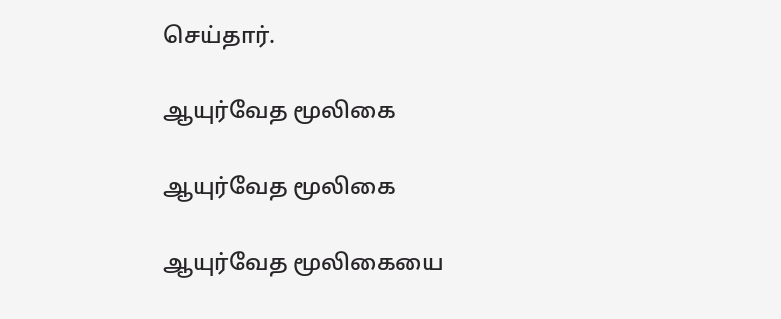செய்தார்.

ஆயுர்வேத மூலிகை

ஆயுர்வேத மூலிகை

ஆயுர்வேத மூலிகையை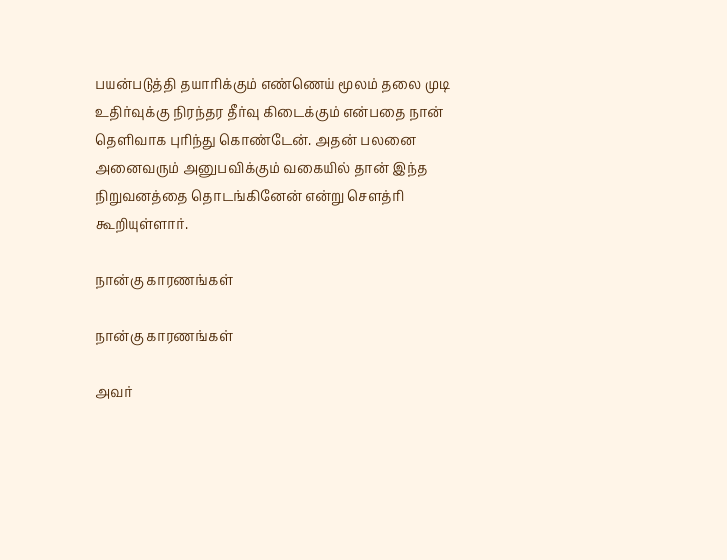பயன்படுத்தி தயாரிக்கும் எண்ணெய் மூலம் தலை முடி உதிர்வுக்கு நிரந்தர தீர்வு கிடைக்கும் என்பதை நான் தெளிவாக புரிந்து கொண்டேன். அதன் பலனை அனைவரும் அனுபவிக்கும் வகையில் தான் இந்த நிறுவனத்தை தொடங்கினேன் என்று செளத்ரி கூறியுள்ளார்.

நான்கு காரணங்கள்

நான்கு காரணங்கள்

அவர்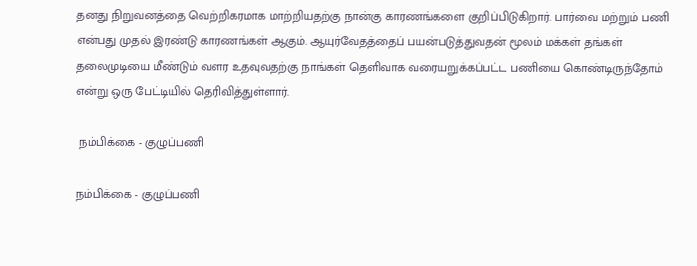தனது நிறுவனத்தை வெற்றிகரமாக மாற்றியதற்கு நான்கு காரணங்களை குறிப்பிடுகிறார். பார்வை மற்றும் பணி என்பது முதல் இரண்டு காரணங்கள் ஆகும். ஆயுர்வேதத்தைப் பயன்படுத்துவதன் மூலம் மக்கள் தங்கள் தலைமுடியை மீண்டும் வளர உதவுவதற்கு நாங்கள் தெளிவாக வரையறுக்கப்பட்ட பணியை கொண்டிருந்தோம் என்று ஒரு பேட்டியில் தெரிவித்துள்ளார்.

 நம்பிக்கை - குழுப்பணி

நம்பிக்கை - குழுப்பணி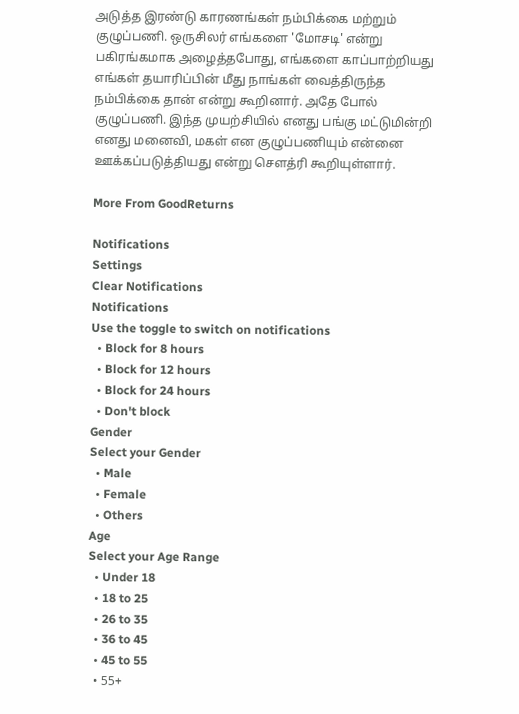அடுத்த இரண்டு காரணங்கள் நம்பிக்கை மற்றும் குழுப்பணி. ஒருசிலர் எங்களை 'மோசடி' என்று பகிரங்கமாக அழைத்தபோது, எங்களை காப்பாற்றியது எங்கள் தயாரிப்பின் மீது நாங்கள் வைத்திருந்த நம்பிக்கை தான் என்று கூறினார். அதே போல் குழுப்பணி. இந்த முயற்சியில் எனது பங்கு மட்டுமின்றி எனது மனைவி, மகள் என குழுப்பணியும் என்னை ஊக்கப்படுத்தியது என்று செளத்ரி கூறியுள்ளார்.

More From GoodReturns

Notifications
Settings
Clear Notifications
Notifications
Use the toggle to switch on notifications
  • Block for 8 hours
  • Block for 12 hours
  • Block for 24 hours
  • Don't block
Gender
Select your Gender
  • Male
  • Female
  • Others
Age
Select your Age Range
  • Under 18
  • 18 to 25
  • 26 to 35
  • 36 to 45
  • 45 to 55
  • 55+